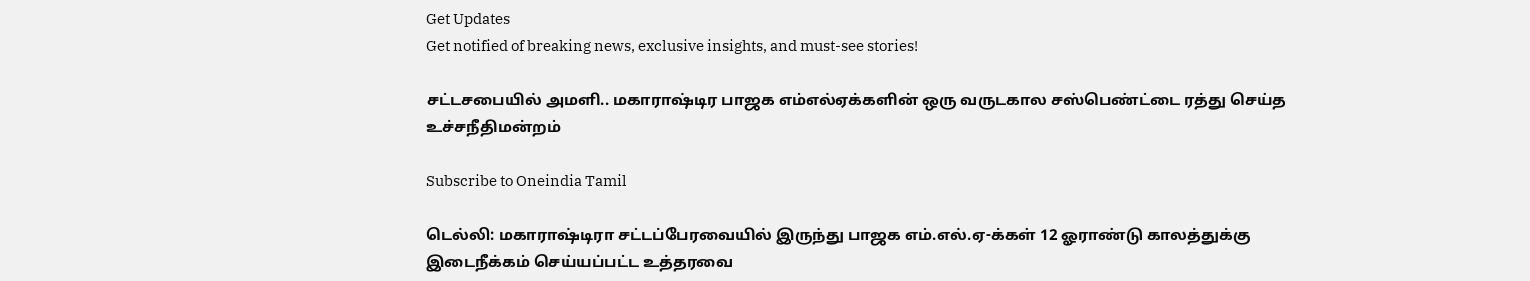Get Updates
Get notified of breaking news, exclusive insights, and must-see stories!

சட்டசபையில் அமளி.. மகாராஷ்டிர பாஜக எம்எல்ஏக்களின் ஒரு வருடகால சஸ்பெண்ட்டை ரத்து செய்த உச்சநீதிமன்றம்

Subscribe to Oneindia Tamil

டெல்லி: மகாராஷ்டிரா சட்டப்பேரவையில் இருந்து பாஜக எம்.எல்.ஏ-க்கள் 12 ஓராண்டு காலத்துக்கு இடைநீக்கம் செய்யப்பட்ட உத்தரவை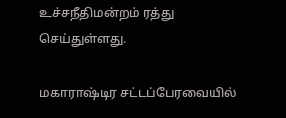உச்சநீதிமன்றம் ரத்து செய்துள்ளது.

மகாராஷ்டிர சட்டப்பேரவையில்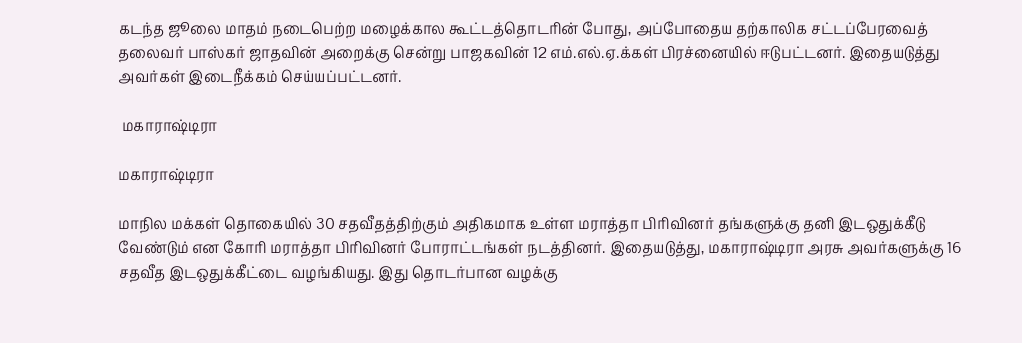கடந்த ஜூலை மாதம் நடைபெற்ற மழைக்கால கூட்டத்தொடரின் போது, அப்போதைய தற்காலிக சட்டப்பேரவைத் தலைவர் பாஸ்கர் ஜாதவின் அறைக்கு சென்று பாஜகவின் 12 எம்.எல்.ஏ.க்கள் பிரச்னையில் ஈடுபட்டனர். இதையடுத்து அவர்கள் இடைநீக்கம் செய்யப்பட்டனர்.

 மகாராஷ்டிரா

மகாராஷ்டிரா

மாநில மக்கள் தொகையில் 30 சதவீதத்திற்கும் அதிகமாக உள்ள மராத்தா பிரிவினர் தங்களுக்கு தனி இடஒதுக்கீடு வேண்டும் என கோரி மராத்தா பிரிவினர் போராட்டங்கள் நடத்தினர். இதையடுத்து, மகாராஷ்டிரா அரசு அவர்களுக்கு 16 சதவீத இடஒதுக்கீட்டை வழங்கியது. இது தொடர்பான வழக்கு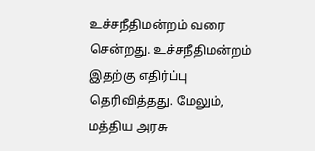உச்சநீதிமன்றம் வரை சென்றது. உச்சநீதிமன்றம் இதற்கு எதிர்ப்பு தெரிவித்தது. மேலும், மத்திய அரசு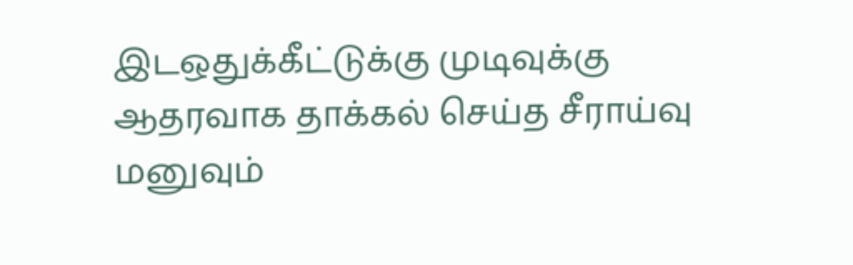இடஒதுக்கீட்டுக்கு முடிவுக்கு ஆதரவாக தாக்கல் செய்த சீராய்வு மனுவும்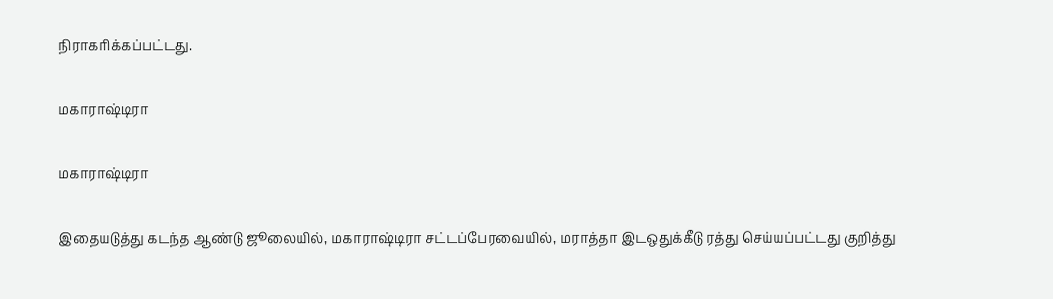நிராகரிக்கப்பட்டது.

மகாராஷ்டிரா

மகாராஷ்டிரா

இதையடுத்து கடந்த ஆண்டு ஜூலையில், மகாராஷ்டிரா சட்டப்பேரவையில், மராத்தா இடஒதுக்கீடு ரத்து செய்யப்பட்டது குறித்து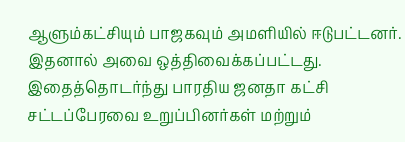ஆளும்கட்சியும் பாஜகவும் அமளியில் ஈடுபட்டனர். இதனால் அவை ஒத்திவைக்கப்பட்டது. இதைத்தொடர்ந்து பாரதிய ஜனதா கட்சி சட்டப்பேரவை உறுப்பினர்கள் மற்றும்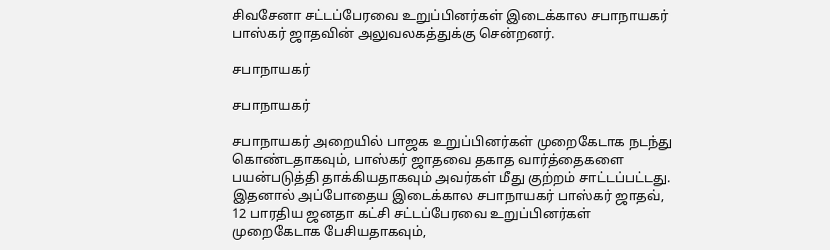சிவசேனா சட்டப்பேரவை உறுப்பினர்கள் இடைக்கால சபாநாயகர் பாஸ்கர் ஜாதவின் அலுவலகத்துக்கு சென்றனர்.

சபாநாயகர்

சபாநாயகர்

சபாநாயகர் அறையில் பாஜக‌ உறுப்பினர்கள் முறைகேடாக நடந்து கொண்டதாகவும், பாஸ்கர் ஜாதவை தகாத வார்த்தைகளை பயன்படுத்தி தாக்கியதாகவும் அவர்கள் மீது குற்றம் சாட்டப்பட்டது. இதனால் அப்போதைய இடைக்கால சபாநாயகர் பாஸ்கர் ஜாதவ், 12 பாரதிய ஜனதா கட்சி சட்டப்பேரவை உறுப்பினர்கள் முறைகேடாக பேசியதாகவும்,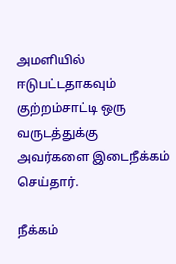அமளியில் ஈடுபட்டதாகவும் குற்றம்சாட்டி ஒரு வருடத்துக்கு அவர்களை இடைநீக்கம் செய்தார்.

நீக்கம்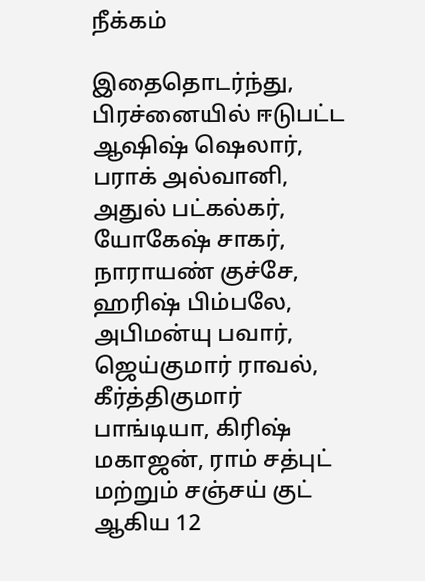நீக்கம்

இதைதொடர்ந்து, பிரச்னையில் ஈடுபட்ட ஆஷிஷ் ஷெலார், பராக் அல்வானி, அதுல் பட்கல்கர், யோகேஷ் சாகர், நாராயண் குச்சே, ஹரிஷ் பிம்பலே, அபிமன்யு பவார், ஜெய்குமார் ராவல், கீர்த்திகுமார் பாங்டியா, கிரிஷ் மகாஜன், ராம் சத்புட் மற்றும் சஞ்சய் குட் ஆகிய 12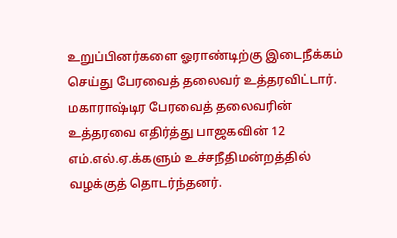உறுப்பினர்களை ஓராண்டிற்கு இடைநீக்கம் செய்து பேரவைத் தலைவர் உத்தரவிட்டார். மகாராஷ்டிர பேரவைத் தலைவரின் உத்தரவை எதிர்த்து பாஜகவின் 12 எம்.எல்.ஏ.க்களும் உச்சநீதிமன்றத்தில் வழக்குத் தொடர்ந்தனர்.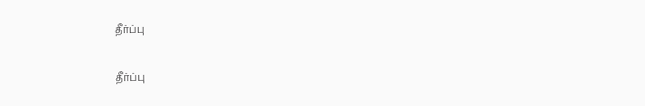தீர்ப்பு

தீர்ப்பு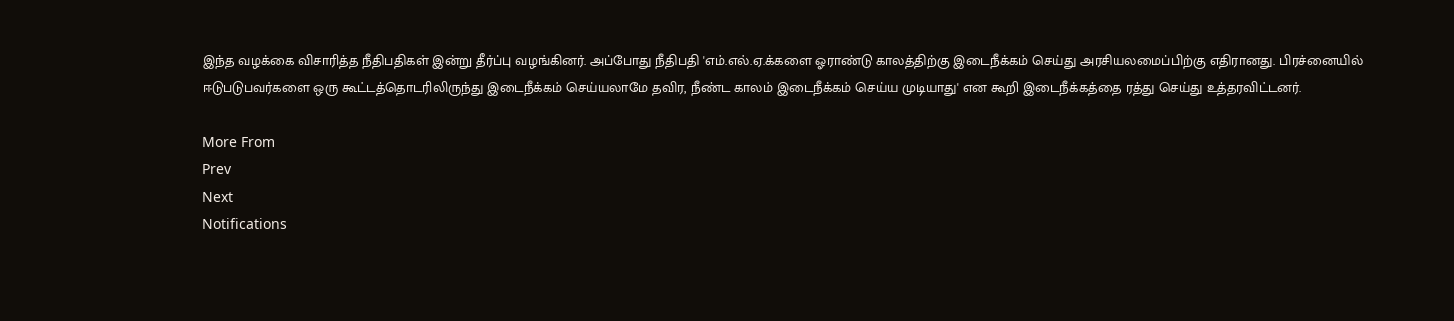இந்த வழக்கை விசாரித்த நீதிபதிகள் இன்று தீர்ப்பு வழங்கினர். அப்போது நீதிபதி 'எம்.எல்.ஏ.க்களை ஓராண்டு காலத்திற்கு இடைநீக்கம் செய்து அரசியலமைப்பிற்கு எதிரானது. பிரச்னையில் ஈடுபடுபவர்களை ஒரு கூட்டத்தொடரிலிருந்து இடைநீக்கம் செய்யலாமே தவிர, நீண்ட காலம் இடைநீக்கம் செய்ய முடியாது' என கூறி இடைநீக்கத்தை ரத்து செய்து உத்தரவிட்டனர்.

More From
Prev
Next
Notifications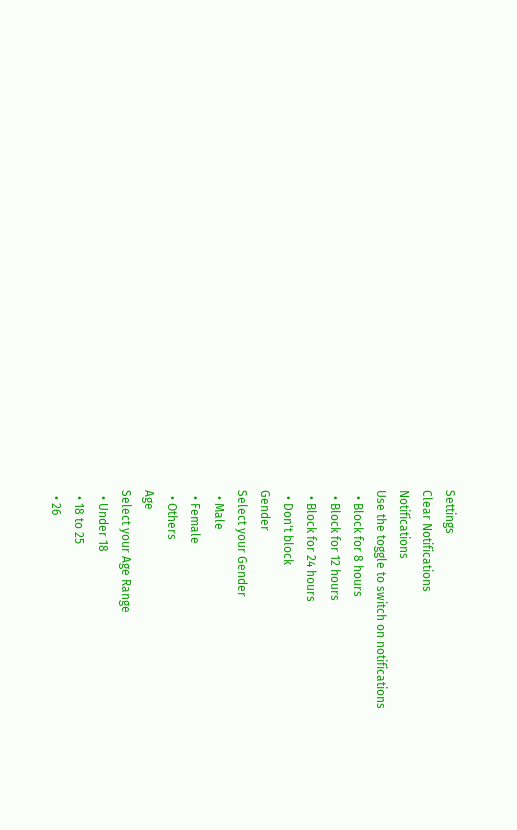Settings
Clear Notifications
Notifications
Use the toggle to switch on notifications
  • Block for 8 hours
  • Block for 12 hours
  • Block for 24 hours
  • Don't block
Gender
Select your Gender
  • Male
  • Female
  • Others
Age
Select your Age Range
  • Under 18
  • 18 to 25
  • 26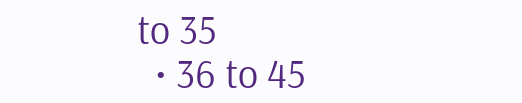to 35
  • 36 to 45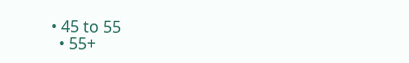• 45 to 55
  • 55+